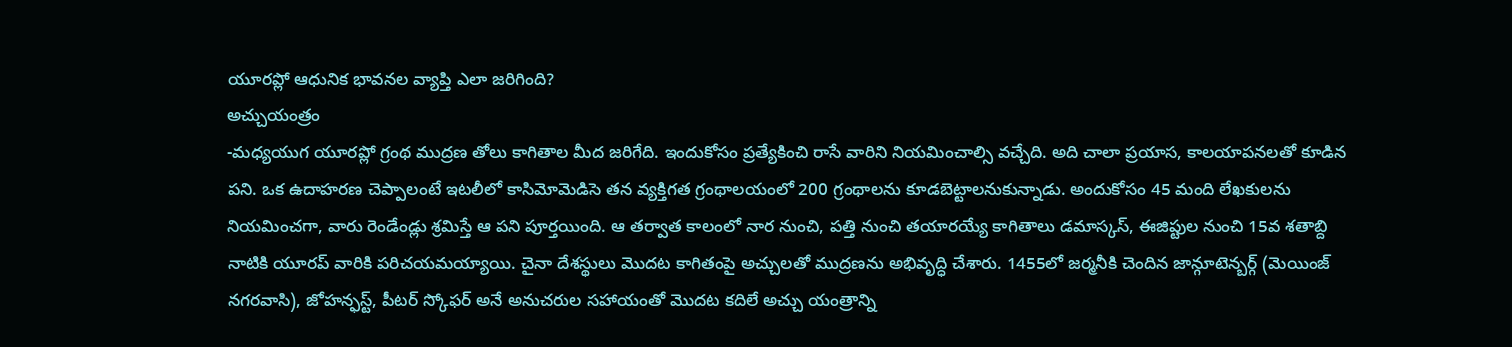యూరప్లో ఆధునిక భావనల వ్యాప్తి ఎలా జరిగింది?
అచ్చుయంత్రం
-మధ్యయుగ యూరప్లో గ్రంథ ముద్రణ తోలు కాగితాల మీద జరిగేది. ఇందుకోసం ప్రత్యేకించి రాసే వారిని నియమించాల్సి వచ్చేది. అది చాలా ప్రయాస, కాలయాపనలతో కూడిన పని. ఒక ఉదాహరణ చెప్పాలంటే ఇటలీలో కాసిమోమెడిసె తన వ్యక్తిగత గ్రంథాలయంలో 200 గ్రంథాలను కూడబెట్టాలనుకున్నాడు. అందుకోసం 45 మంది లేఖకులను నియమించగా, వారు రెండేండ్లు శ్రమిస్తే ఆ పని పూర్తయింది. ఆ తర్వాత కాలంలో నార నుంచి, పత్తి నుంచి తయారయ్యే కాగితాలు డమాస్కస్, ఈజిప్టుల నుంచి 15వ శతాబ్ది నాటికి యూరప్ వారికి పరిచయమయ్యాయి. చైనా దేశస్థులు మొదట కాగితంపై అచ్చులతో ముద్రణను అభివృద్ధి చేశారు. 1455లో జర్మనీకి చెందిన జాన్గూటెన్బర్గ్ (మెయింజ్ నగరవాసి), జోహన్ఫస్ట్, పీటర్ స్కోఫర్ అనే అనుచరుల సహాయంతో మొదట కదిలే అచ్చు యంత్రాన్ని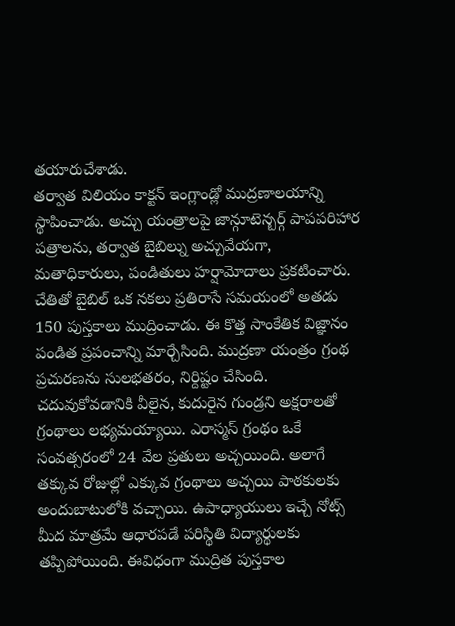తయారుచేశాడు.
తర్వాత విలియం కాక్టన్ ఇంగ్లాండ్లో ముద్రణాలయాన్ని స్థాపించాడు. అచ్చు యంత్రాలపై జాన్గూటెన్బర్గ్ పాపపరిహార పత్రాలను, తర్వాత బైబిల్ను అచ్చువేయగా, మతాధికారులు, పండితులు హర్షామోదాలు ప్రకటించారు. చేతితో బైబిల్ ఒక నకలు ప్రతిరాసే సమయంలో అతడు 150 పుస్తకాలు ముద్రించాడు. ఈ కొత్త సాంకేతిక విజ్ఞానం పండిత ప్రపంచాన్ని మార్చేసింది. ముద్రణా యంత్రం గ్రంథ ప్రచురణను సులభతరం, నిర్దిష్టం చేసింది. చదువుకోవడానికి వీలైన, కుదురైన గుండ్రని అక్షరాలతో గ్రంథాలు లభ్యమయ్యాయి. ఎరాస్మస్ గ్రంథం ఒకే సంవత్సరంలో 24 వేల ప్రతులు అచ్చయింది. అలాగే తక్కువ రోజుల్లో ఎక్కువ గ్రంథాలు అచ్చయి పాఠకులకు అందుబాటులోకి వచ్చాయి. ఉపాధ్యాయులు ఇచ్చే నోట్స్ మీద మాత్రమే ఆధారపడే పరిస్థితి విద్యార్థులకు తప్పిపోయింది. ఈవిధంగా ముద్రిత పుస్తకాల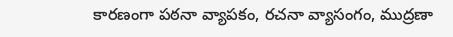కారణంగా పఠనా వ్యాపకం, రచనా వ్యాసంగం, ముద్రణా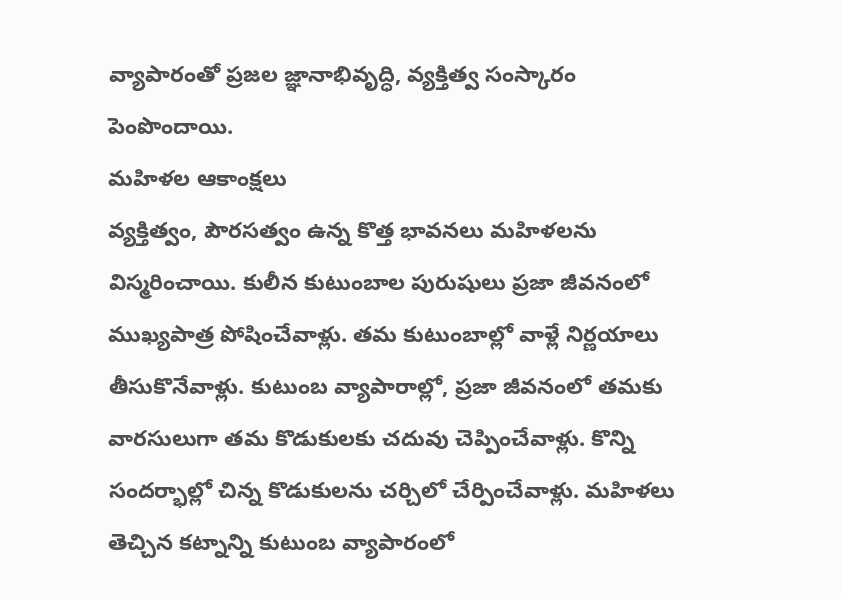వ్యాపారంతో ప్రజల జ్ఞానాభివృద్ధి, వ్యక్తిత్వ సంస్కారం పెంపొందాయి.
మహిళల ఆకాంక్షలు
వ్యక్తిత్వం, పౌరసత్వం ఉన్న కొత్త భావనలు మహిళలను విస్మరించాయి. కులీన కుటుంబాల పురుషులు ప్రజా జీవనంలో ముఖ్యపాత్ర పోషించేవాళ్లు. తమ కుటుంబాల్లో వాళ్లే నిర్ణయాలు తీసుకొనేవాళ్లు. కుటుంబ వ్యాపారాల్లో, ప్రజా జీవనంలో తమకు వారసులుగా తమ కొడుకులకు చదువు చెప్పించేవాళ్లు. కొన్ని సందర్భాల్లో చిన్న కొడుకులను చర్చిలో చేర్పించేవాళ్లు. మహిళలు తెచ్చిన కట్నాన్ని కుటుంబ వ్యాపారంలో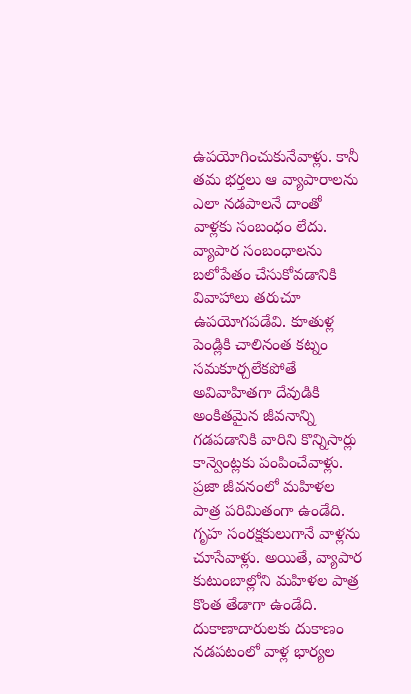ఉపయోగించుకునేవాళ్లు. కానీ తమ భర్తలు ఆ వ్యాపారాలను ఎలా నడపాలనే దాంతో వాళ్లకు సంబంధం లేదు. వ్యాపార సంబంధాలను బలోపేతం చేసుకోవడానికి వివాహాలు తరుచూ ఉపయోగపడేవి. కూతుళ్ల పెండ్లికి చాలినంత కట్నం సమకూర్చలేకపోతే అవివాహితగా దేవుడికి అంకితమైన జీవనాన్ని గడపడానికి వారిని కొన్నిసార్లు కాన్వెంట్లకు పంపించేవాళ్లు. ప్రజా జీవనంలో మహిళల పాత్ర పరిమితంగా ఉండేది. గృహ సంరక్షకులుగానే వాళ్లను చూసేవాళ్లు. అయితే, వ్యాపార కుటుంబాల్లోని మహిళల పాత్ర కొంత తేడాగా ఉండేది. దుకాణాదారులకు దుకాణం నడపటంలో వాళ్ల భార్యల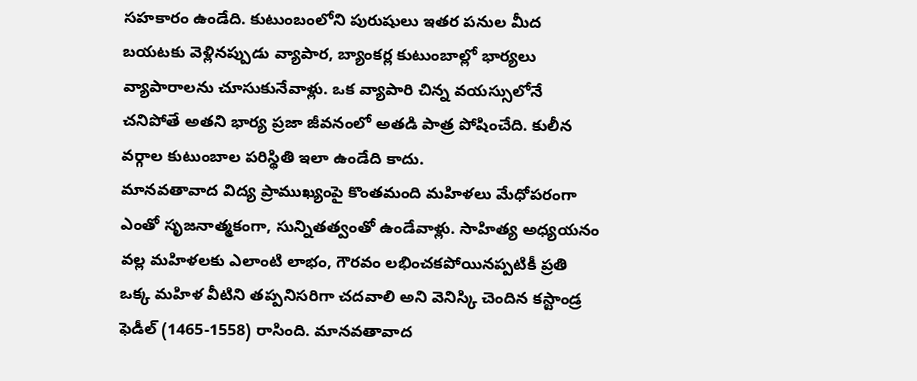సహకారం ఉండేది. కుటుంబంలోని పురుషులు ఇతర పనుల మీద బయటకు వెళ్లినప్పుడు వ్యాపార, బ్యాంకర్ల కుటుంబాల్లో భార్యలు వ్యాపారాలను చూసుకునేవాళ్లు. ఒక వ్యాపారి చిన్న వయస్సులోనే చనిపోతే అతని భార్య ప్రజా జీవనంలో అతడి పాత్ర పోషించేది. కులీన వర్గాల కుటుంబాల పరిస్థితి ఇలా ఉండేది కాదు.
మానవతావాద విద్య ప్రాముఖ్యంపై కొంతమంది మహిళలు మేధోపరంగా ఎంతో సృజనాత్మకంగా, సున్నితత్వంతో ఉండేవాళ్లు. సాహిత్య అధ్యయనం వల్ల మహిళలకు ఎలాంటి లాభం, గౌరవం లభించకపోయినప్పటికీ ప్రతి ఒక్క మహిళ వీటిని తప్పనిసరిగా చదవాలి అని వెనిస్కి చెందిన కస్టాండ్ర ఫెడీల్ (1465-1558) రాసింది. మానవతావాద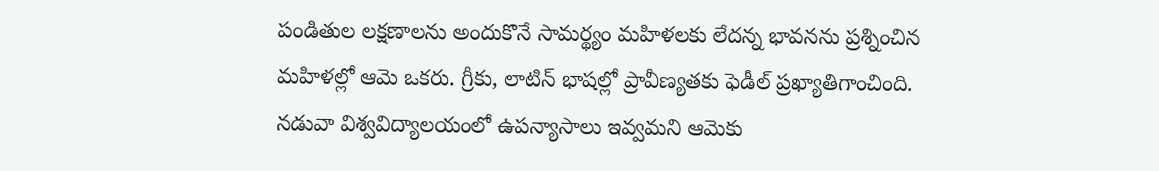పండితుల లక్షణాలను అందుకొనే సామర్థ్యం మహిళలకు లేదన్న భావనను ప్రశ్నించిన మహిళల్లో ఆమె ఒకరు. గ్రీకు, లాటిన్ భాషల్లో ప్రావీణ్యతకు ఫెడీల్ ప్రఖ్యాతిగాంచింది. నడువా విశ్వవిద్యాలయంలో ఉపన్యాసాలు ఇవ్వమని ఆమెకు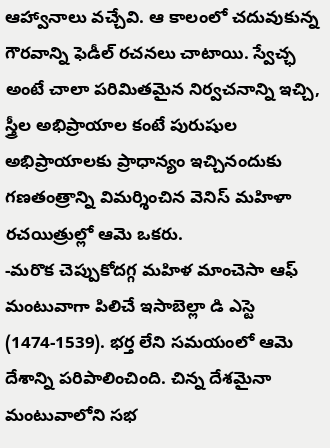ఆహ్వానాలు వచ్చేవి. ఆ కాలంలో చదువుకున్న గౌరవాన్ని ఫెడీల్ రచనలు చాటాయి. స్వేచ్ఛ అంటే చాలా పరిమితమైన నిర్వచనాన్ని ఇచ్చి, స్త్రీల అభిప్రాయాల కంటే పురుషుల అభిప్రాయాలకు ప్రాధాన్యం ఇచ్చినందుకు గణతంత్రాన్ని విమర్శించిన వెనిస్ మహిళా రచయిత్రుల్లో ఆమె ఒకరు.
-మరొక చెప్పుకోదగ్గ మహిళ మాంచెసా ఆఫ్ మంటువాగా పిలిచే ఇసాబెల్లా డి ఎస్టె (1474-1539). భర్త లేని సమయంలో ఆమె దేశాన్ని పరిపాలించింది. చిన్న దేశమైనా మంటువాలోని సభ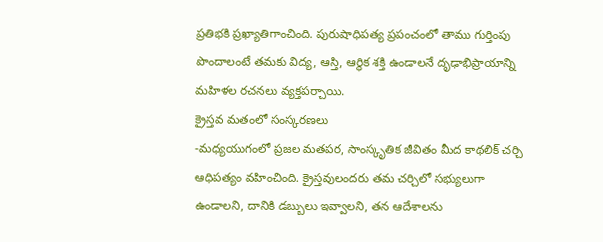ప్రతిభకి ప్రఖ్యాతిగాంచింది. పురుషాధిపత్య ప్రపంచంలో తాము గుర్తింపు పొందాలంటే తమకు విద్య, ఆస్తి, ఆర్థిక శక్తి ఉండాలనే దృఢాభిప్రాయాన్ని మహిళల రచనలు వ్యక్తపర్చాయి.
క్రైస్తవ మతంలో సంస్కరణలు
-మధ్యయుగంలో ప్రజల మతపర, సాంస్కృతిక జీవితం మీద కాథలిక్ చర్చి ఆధిపత్యం వహించింది. క్రైస్తవులందరు తమ చర్చిలో సభ్యులుగా ఉండాలని, దానికి డబ్బులు ఇవ్వాలని, తన ఆదేశాలను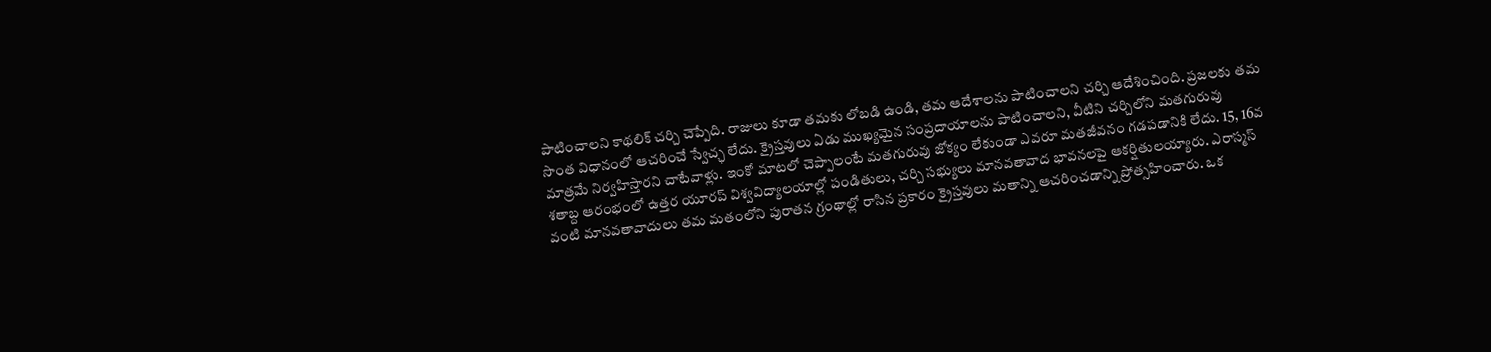పాటించాలని కాథలిక్ చర్చి చెప్పేది. రాజులు కూడా తమకు లోబడి ఉండి, తమ ఆదేశాలను పాటించాలని చర్చి ఆదేశించింది. ప్రజలకు తమ సొంత విధానంలో ఆచరించే స్వేచ్ఛ లేదు. క్రైస్తవులు ఏడు ముఖ్యమైన సంప్రదాయాలను పాటించాలని, వీటిని చర్చిలోని మతగురువు మాత్రమే నిర్వహిస్తారని చాటేవాళ్లు. ఇంకో మాటలో చెప్పాలంటే మతగురువు జోక్యం లేకుండా ఎవరూ మతజీవనం గడపడానికి లేదు. 15, 16వ శతాబ్ద ఆరంభంలో ఉత్తర యూరప్ విశ్వవిద్యాలయాల్లో పండితులు, చర్చి సభ్యులు మానవతావాద భావనలపై ఆకర్షితులయ్యారు. ఎరాస్మస్ వంటి మానవతావాదులు తమ మతంలోని పురాతన గ్రంథాల్లో రాసిన ప్రకారం క్రైస్తవులు మతాన్ని ఆచరించడాన్ని ప్రోత్సహించారు. ఒక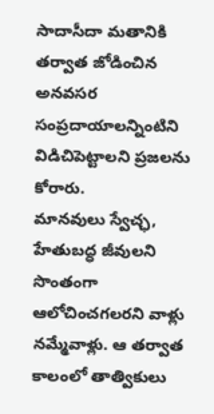సాదాసీదా మతానికి తర్వాత జోడించిన అనవసర సంప్రదాయాలన్నింటిని విడిచిపెట్టాలని ప్రజలను కోరారు.
మానవులు స్వేచ్ఛ, హేతుబద్ధ జీవులని సొంతంగా ఆలోచించగలరని వాళ్లు నమ్మేవాళ్లు. ఆ తర్వాత కాలంలో తాత్వికులు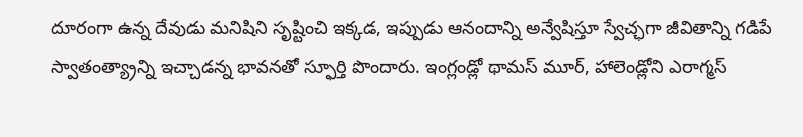దూరంగా ఉన్న దేవుడు మనిషిని సృష్టించి ఇక్కడ, ఇప్పుడు ఆనందాన్ని అన్వేషిస్తూ స్వేచ్ఛగా జీవితాన్ని గడిపే స్వాతంత్య్రాన్ని ఇచ్చాడన్న భావనతో స్ఫూర్తి పొందారు. ఇంగ్లండ్లో థామస్ మూర్, హాలెండ్లోని ఎరాగ్మస్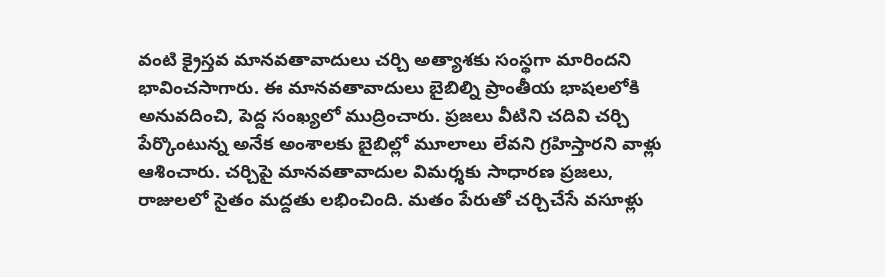వంటి క్రైస్తవ మానవతావాదులు చర్చి అత్యాశకు సంస్థగా మారిందని భావించసాగారు. ఈ మానవతావాదులు బైబిల్ని ప్రాంతీయ భాషలలోకి అనువదించి, పెద్ద సంఖ్యలో ముద్రించారు. ప్రజలు వీటిని చదివి చర్చి పేర్కొంటున్న అనేక అంశాలకు బైబిల్లో మూలాలు లేవని గ్రహిస్తారని వాళ్లు ఆశించారు. చర్చిపై మానవతావాదుల విమర్శకు సాధారణ ప్రజలు, రాజులలో సైతం మద్దతు లభించింది. మతం పేరుతో చర్చిచేసే వసూళ్లు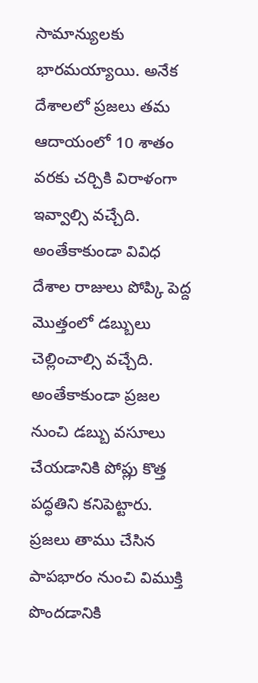సామాన్యులకు భారమయ్యాయి. అనేక దేశాలలో ప్రజలు తమ ఆదాయంలో 10 శాతం వరకు చర్చికి విరాళంగా ఇవ్వాల్సి వచ్చేది. అంతేకాకుండా వివిధ దేశాల రాజులు పోప్కి పెద్ద మొత్తంలో డబ్బులు చెల్లించాల్సి వచ్చేది. అంతేకాకుండా ప్రజల నుంచి డబ్బు వసూలు చేయడానికి పోప్లు కొత్త పద్ధతిని కనిపెట్టారు. ప్రజలు తాము చేసిన పాపభారం నుంచి విముక్తి పొందడానికి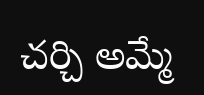చర్చి అమ్మే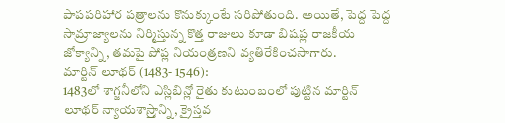పాపపరిహార పత్రాలను కొనుక్కుంటే సరిపోతుంది. అయితే, పెద్ద పెద్ద సామ్రాజ్యాలను నిర్మిస్తున్న కొత్త రాజులు కూడా బిషప్ల రాజకీయ జోక్యాన్ని, తమపై పోప్ల నియంత్రణని వ్యతిరేకించసాగారు.
మార్టిన్ లూథర్ (1483- 1546):
1483లో శాగ్జనీలోని ఎస్లిబిన్లో రైతు కుటుంబంలో పుట్టిన మార్టిన్ లూథర్ న్యాయశాస్ర్తాన్ని, క్రైస్తవ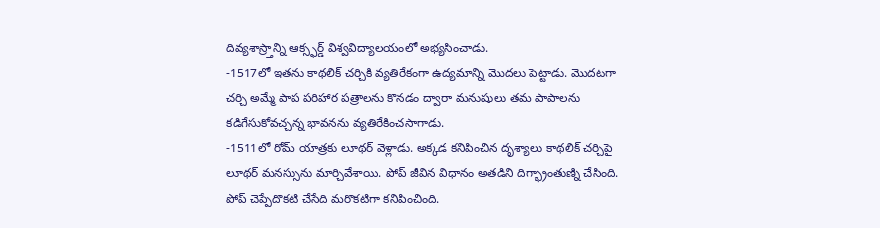దివ్యశాస్ర్తాన్ని ఆక్స్ఫర్డ్ విశ్వవిద్యాలయంలో అభ్యసించాడు.
-1517లో ఇతను కాథలిక్ చర్చికి వ్యతిరేకంగా ఉద్యమాన్ని మొదలు పెట్టాడు. మొదటగా చర్చి అమ్మే పాప పరిహార పత్రాలను కొనడం ద్వారా మనుషులు తమ పాపాలను కడిగేసుకోవచ్చన్న భావనను వ్యతిరేకించసాగాడు.
-1511లో రోమ్ యాత్రకు లూథర్ వెళ్లాడు. అక్కడ కనిపించిన దృశ్యాలు కాథలిక్ చర్చిపై లూథర్ మనస్సును మార్చివేశాయి. పోప్ జీవిన విధానం అతడిని దిగ్భ్రాంతుణ్ని చేసింది. పోప్ చెప్పేదొకటి చేసేది మరొకటిగా కనిపించింది.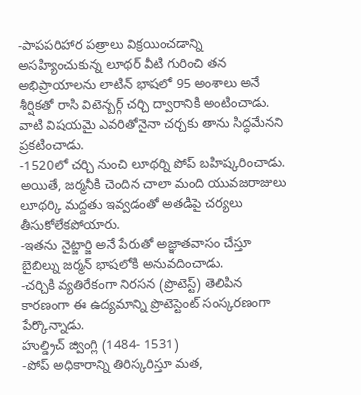-పాపపరిహార పత్రాలు విక్రయించడాన్ని అసహ్యించుకున్న లూథర్ వీటి గురించి తన అభిప్రాయాలను లాటిన్ భాషలో 95 అంశాలు అనే శీర్షికతో రాసి విటెన్బర్గ్ చర్చి ద్వారానికి అంటించాడు. వాటి విషయమై ఎవరితోనైనా చర్చకు తాను సిద్ధమేనని ప్రకటించాడు.
-1520లో చర్చి నుంచి లూథర్ని పోప్ బహిష్కరించాడు. అయితే, జర్మనీకి చెందిన చాలా మంది యువజరాజులు లూథర్కి మద్దతు ఇవ్వడంతో అతడిపై చర్యలు తీసుకోలేకపోయారు.
-ఇతను నైట్జార్జి అనే పేరుతో అజ్ఞాతవాసం చేస్తూ బైబిల్ను జర్మన్ భాషలోకి అనువదించాడు.
-చర్చికి వ్యతిరేకంగా నిరసన (ప్రొటెస్ట్) తెలిపిన కారణంగా ఈ ఉద్యమాన్ని ప్రొటెస్టెంట్ సంస్కరణంగా పేర్కొన్నాడు.
హుల్డ్రిచ్ జ్వింగ్లి (1484- 1531)
-పోప్ అధికారాన్ని తిరిస్కరిస్తూ మత,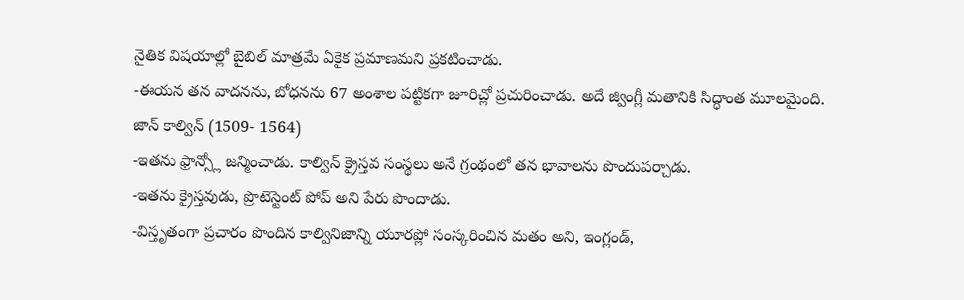నైతిక విషయాల్లో బైబిల్ మాత్రమే ఏకైక ప్రమాణమని ప్రకటించాడు.
-ఈయన తన వాదనను, బోధనను 67 అంశాల పట్టికగా జూరిచ్లో ప్రచురించాడు. అదే జ్వింగ్లీ మతానికి సిద్ధాంత మూలమైంది.
జాన్ కాల్విన్ (1509- 1564)
-ఇతను ఫ్రాన్స్లో జన్మించాడు. కాల్విన్ క్రైస్తవ సంస్థలు అనే గ్రంథంలో తన భావాలను పొందుపర్చాడు.
-ఇతను క్రైస్తవుడు, ప్రొటెస్టెంట్ పోప్ అని పేరు పొందాడు.
-విస్తృతంగా ప్రచారం పొందిన కాల్వినిజాన్ని యూరప్లో సంస్కరించిన మతం అని, ఇంగ్లండ్,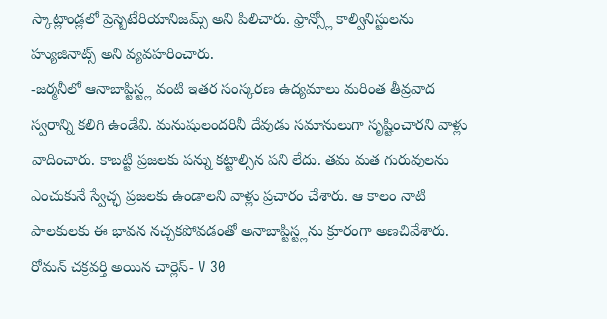స్కాట్లాండ్లలో ప్రెస్బెటేరియానిజమ్స్ అని పిలిచారు. ఫ్రాన్స్లో కాల్వినిస్టులను హ్యుజినాట్స్ అని వ్యవహరించారు.
-జర్మనీలో ఆనాబాప్టిస్ట్ల వంటి ఇతర సంస్కరణ ఉద్యమాలు మరింత తీవ్రవాద స్వరాన్ని కలిగి ఉండేవి. మనుషులందరినీ దేవుడు సమానులుగా సృష్టించారని వాళ్లు వాదించారు. కాబట్టి ప్రజలకు పన్ను కట్టాల్సిన పని లేదు. తమ మత గురువులను ఎంచుకునే స్వేచ్ఛ ప్రజలకు ఉండాలని వాళ్లు ప్రచారం చేశారు. ఆ కాలం నాటి పాలకులకు ఈ భావన నచ్చకపోవడంతో అనాబాప్టిస్ట్లను క్రూరంగా అణచివేశారు. రోమన్ చక్రవర్తి అయిన చార్లెస్- V 30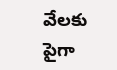వేలకు పైగా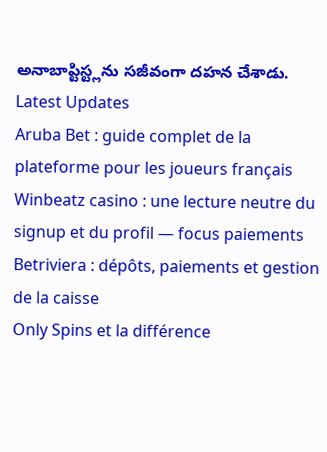అనాబాప్టిస్ట్లను సజీవంగా దహన చేశాడు.
Latest Updates
Aruba Bet : guide complet de la plateforme pour les joueurs français
Winbeatz casino : une lecture neutre du signup et du profil — focus paiements
Betriviera : dépôts, paiements et gestion de la caisse
Only Spins et la différence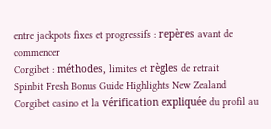entre jackpots fixes et progressifs : repères avant de commencer
Corgibet : méthodes, limites et règles de retrait
Spinbit Fresh Bonus Guide Highlights New Zealand
Corgibet casino et la vérification expliquée du profil au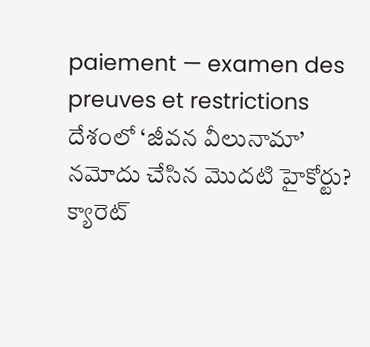paiement — examen des preuves et restrictions
దేశంలో ‘జీవన వీలునామా’ నమోదు చేసిన మొదటి హైకోర్టు?
క్యారెట్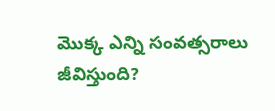మొక్క ఎన్ని సంవత్సరాలు జీవిస్తుంది?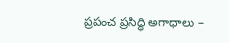ప్రపంచ ప్రసిద్ధి అగాధాలు –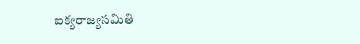ఐక్యరాజ్యసమితి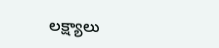లక్ష్యాలు